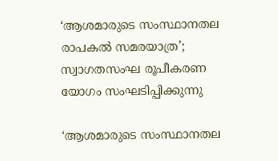‘ആശമാരുടെ സംസ്ഥാനതല രാപകൽ സമരയാത്ര’; സ്വാഗതസംഘ രൂപീകരണ യോഗം സംഘടിപ്പിക്കുന്നു

‘ആശമാരുടെ സംസ്ഥാനതല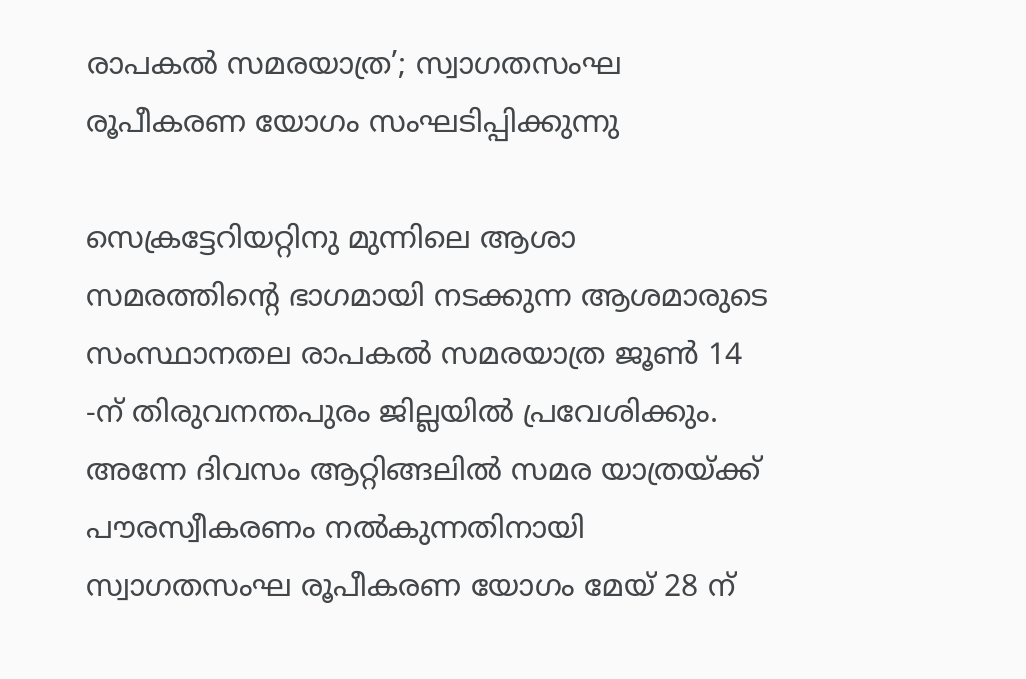രാപകൽ സമരയാത്ര’; സ്വാഗതസംഘ രൂപീകരണ യോഗം സംഘടിപ്പിക്കുന്നു

സെക്രട്ടേറിയറ്റിനു മുന്നിലെ ആശാ സമരത്തിൻ്റെ ഭാഗമായി നടക്കുന്ന ആശമാരുടെ സംസ്ഥാനതല രാപകൽ സമരയാത്ര ജൂൺ 14 -ന് തിരുവനന്തപുരം ജില്ലയിൽ പ്രവേശിക്കും. അന്നേ ദിവസം ആറ്റിങ്ങലിൽ സമര യാത്രയ്ക്ക് പൗരസ്വീകരണം നൽകുന്നതിനായി സ്വാഗതസംഘ രൂപീകരണ യോഗം മേയ് 28 ന്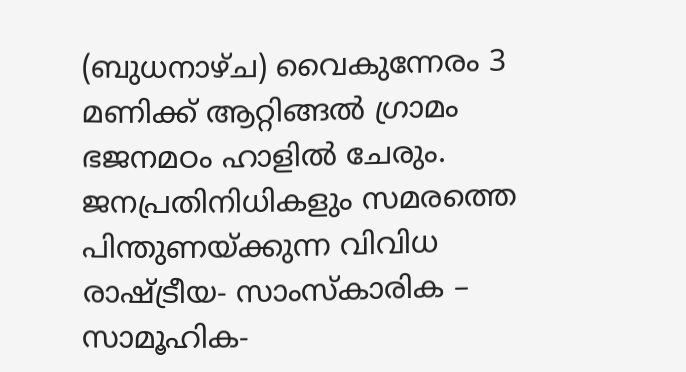(ബുധനാഴ്ച) വൈകുന്നേരം 3 മണിക്ക് ആറ്റിങ്ങൽ ഗ്രാമം ഭജനമഠം ഹാളിൽ ചേരും. ജനപ്രതിനിധികളും സമരത്തെ പിന്തുണയ്ക്കുന്ന വിവിധ രാഷ്ട്രീയ- സാംസ്കാരിക – സാമൂഹിക-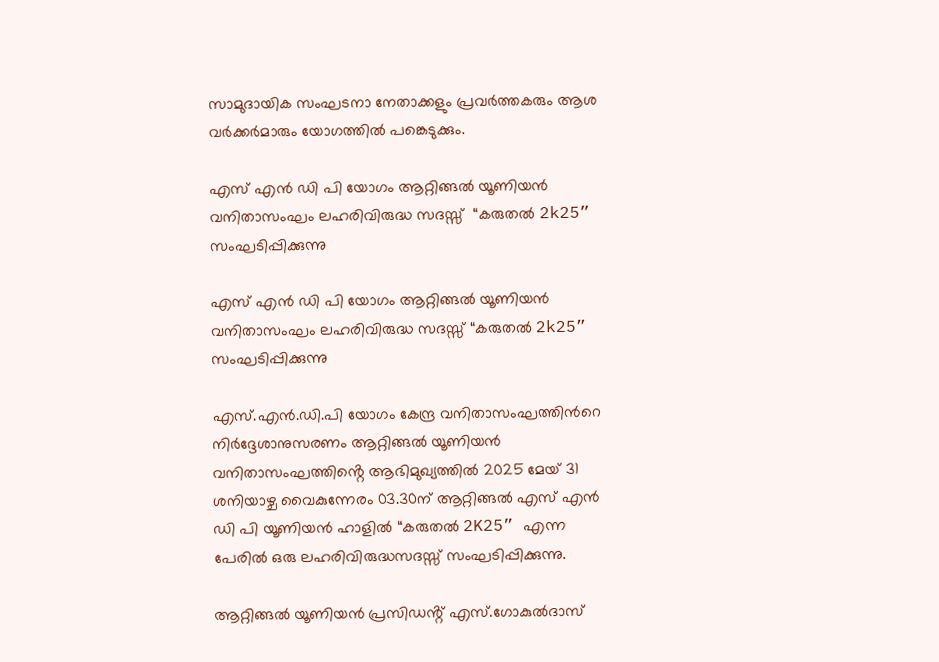സാമുദായിക സംഘടനാ നേതാക്കളും പ്രവർത്തകരും ആശ വർക്കർമാരും യോഗത്തിൽ പങ്കെടുക്കും.

എസ് എൻ ഡി പി യോഗം ആറ്റിങ്ങൽ യൂണിയൻ വനിതാസംഘം ലഹരിവിരുദ്ധ സദസ്സ്  “കരുതൽ 2k25” സംഘടിപ്പിക്കുന്നു

എസ് എൻ ഡി പി യോഗം ആറ്റിങ്ങൽ യൂണിയൻ വനിതാസംഘം ലഹരിവിരുദ്ധ സദസ്സ് “കരുതൽ 2k25” സംഘടിപ്പിക്കുന്നു

എസ്.എൻ.ഡി.പി യോഗം കേന്ദ്ര വനിതാസംഘത്തിന്‍റെ നിർദ്ദേശാനുസരണം ആറ്റിങ്ങൽ യൂണിയൻ വനിതാസംഘത്തിൻ്റെ ആഭിമുഖ്യത്തിൽ 2025 മേയ് 31 ശനിയാഴ്ച വൈകുന്നേരം 03.30ന് ആറ്റിങ്ങൽ എസ് എൻ ഡി പി യൂണിയൻ ഹാളിൽ “കരുതൽ 2K25” എന്ന പേരില്‍ ഒരു ലഹരിവിരുദ്ധസദസ്സ് സംഘടിപ്പിക്കുന്നു.

ആറ്റിങ്ങൽ യൂണിയൻ പ്രസിഡൻ്റ് എസ്.ഗോകുൽദാസ്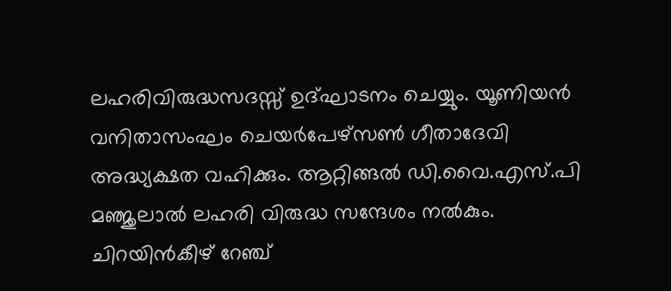ലഹരിവിരുദ്ധസദസ്സ് ഉദ്ഘാടനം ചെയ്യും. യൂണിയൻ വനിതാസംഘം ചെയർപേഴ്സൺ ഗീതാദേവി അദ്ധ്യക്ഷത വഹിക്കും. ആറ്റിങ്ങൽ ഡി.വൈ.എസ്.പി മഞ്ജുലാൽ ലഹരി വിരുദ്ധ സന്ദേശം നൽകും. ചിറയിൻകീഴ് റേഞ്ച്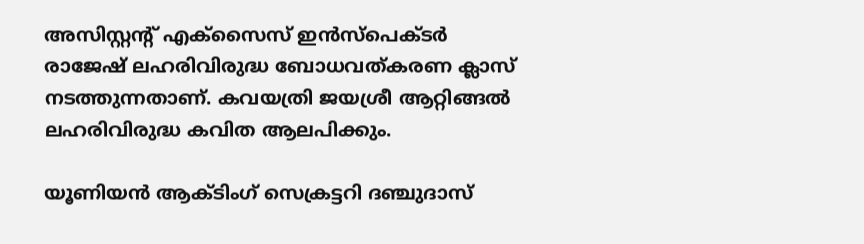അസിസ്റ്റൻ്റ് എക്സൈസ് ഇൻസ്പെക്ടർ രാജേഷ് ലഹരിവിരുദ്ധ ബോധവത്കരണ ക്ലാസ് നടത്തുന്നതാണ്. കവയത്രി ജയശ്രീ ആറ്റിങ്ങൽ ലഹരിവിരുദ്ധ കവിത ആലപിക്കും.

യൂണിയൻ ആക്ടിംഗ് സെക്രട്ടറി ദഞ്ചുദാസ്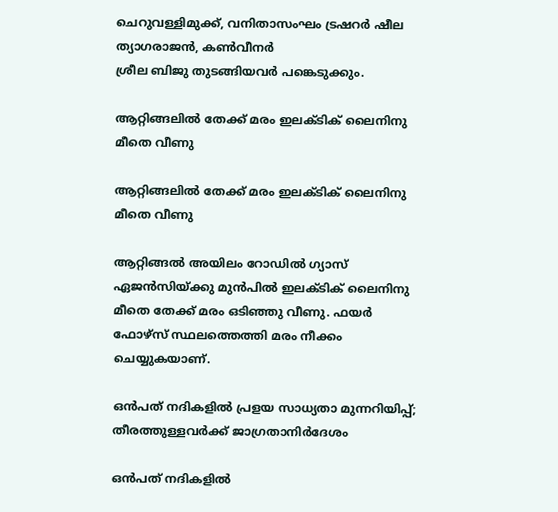ചെറുവള്ളിമുക്ക്, വനിതാസംഘം ട്രഷറർ ഷീല ത്യാഗരാജൻ, കൺവീനർ
ശ്രീല ബിജു തുടങ്ങിയവർ പങ്കെടുക്കും.

ആറ്റിങ്ങലിൽ തേക്ക് മരം ഇലക്ടിക് ലൈനിനു മീതെ വീണു

ആറ്റിങ്ങലിൽ തേക്ക് മരം ഇലക്ടിക് ലൈനിനു മീതെ വീണു

ആറ്റിങ്ങൽ അയിലം റോഡിൽ ഗ്യാസ് ഏജൻസിയ്ക്കു മുൻപിൽ ഇലക്ടിക് ലൈനിനു മീതെ തേക്ക് മരം ഒടിഞ്ഞു വീണു. ഫയർ ഫോഴ്സ് സ്ഥലത്തെത്തി മരം നീക്കം ചെയ്യുകയാണ്.

ഒന്‍പത് നദികളില്‍ പ്രളയ സാധ്യതാ മുന്നറിയിപ്പ്; തീരത്തുള്ളവര്‍ക്ക് ജാഗ്രതാനിര്‍ദേശം

ഒന്‍പത് നദികളില്‍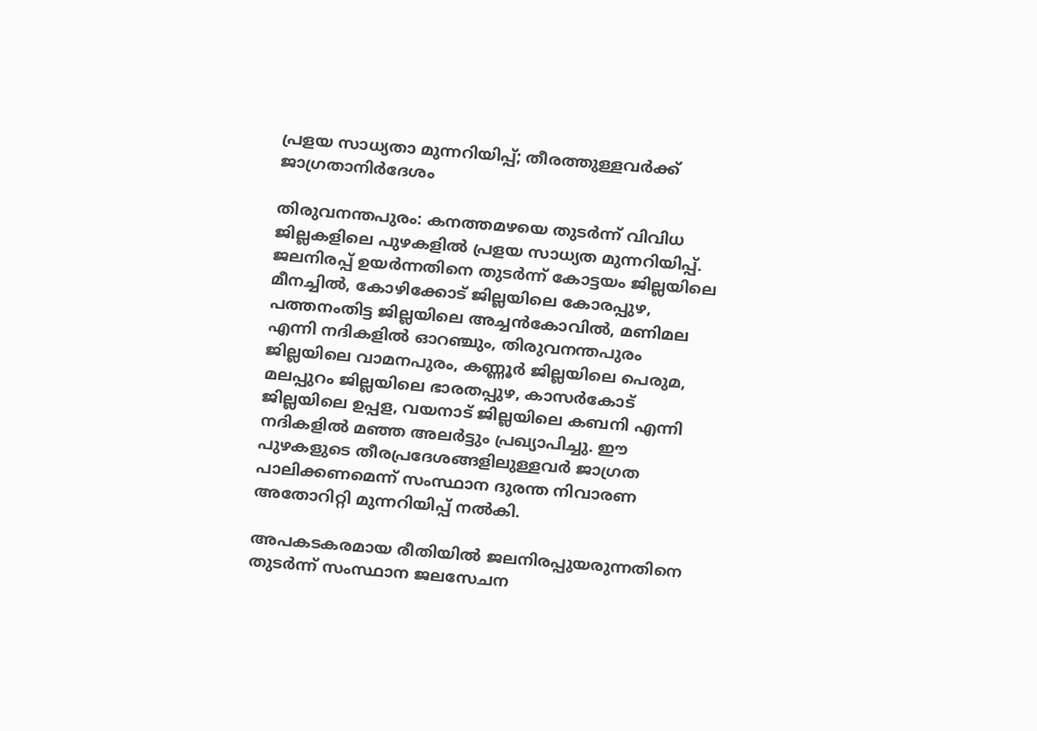പ്രളയ സാധ്യതാ മുന്നറിയിപ്പ്; തീരത്തുള്ളവര്‍ക്ക് ജാഗ്രതാനിര്‍ദേശം

തിരുവനന്തപുരം: കനത്തമഴയെ തുടര്‍ന്ന് വിവിധ ജില്ലകളിലെ പുഴകളില്‍ പ്രളയ സാധ്യത മുന്നറിയിപ്പ്. ജലനിരപ്പ് ഉയര്‍ന്നതിനെ തുടര്‍ന്ന് കോട്ടയം ജില്ലയിലെ മീനച്ചില്‍, കോഴിക്കോട് ജില്ലയിലെ കോരപ്പുഴ, പത്തനംതിട്ട ജില്ലയിലെ അച്ചന്‍കോവില്‍, മണിമല എന്നി നദികളില്‍ ഓറഞ്ചും, തിരുവനന്തപുരം ജില്ലയിലെ വാമനപുരം, കണ്ണൂര്‍ ജില്ലയിലെ പെരുമ, മലപ്പുറം ജില്ലയിലെ ഭാരതപ്പുഴ, കാസര്‍കോട് ജില്ലയിലെ ഉപ്പള, വയനാട് ജില്ലയിലെ കബനി എന്നി നദികളില്‍ മഞ്ഞ അലര്‍ട്ടും പ്രഖ്യാപിച്ചു. ഈ പുഴകളുടെ തീരപ്രദേശങ്ങളിലുള്ളവര്‍ ജാഗ്രത പാലിക്കണമെന്ന് സംസ്ഥാന ദുരന്ത നിവാരണ അതോറിറ്റി മുന്നറിയിപ്പ് നല്‍കി.

അപകടകരമായ രീതിയില്‍ ജലനിരപ്പുയരുന്നതിനെ തുടര്‍ന്ന് സംസ്ഥാന ജലസേചന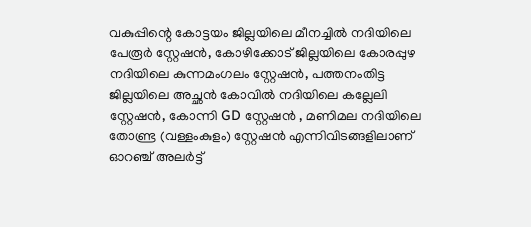വകുപ്പിന്റെ കോട്ടയം ജില്ലയിലെ മീനച്ചില്‍ നദിയിലെ പേരൂര്‍ സ്റ്റേഷന്‍, കോഴിക്കോട് ജില്ലയിലെ കോരപ്പുഴ നദിയിലെ കുന്നമംഗലം സ്റ്റേഷന്‍, പത്തനംതിട്ട ജില്ലയിലെ അച്ഛന്‍ കോവില്‍ നദിയിലെ കല്ലേലി സ്റ്റേഷന്‍, കോന്നി GD സ്റ്റേഷന്‍ , മണിമല നദിയിലെ തോണ്ട്ര (വള്ളംകുളം) സ്റ്റേഷന്‍ എന്നിവിടങ്ങളിലാണ് ഓറഞ്ച് അലര്‍ട്ട്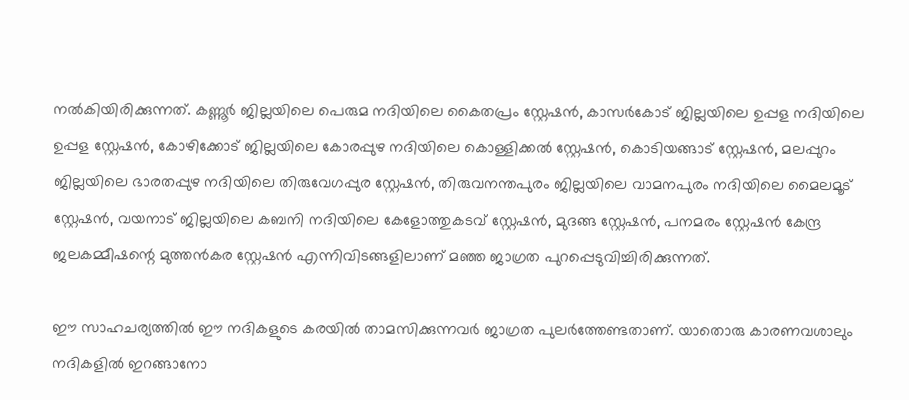നല്‍കിയിരിക്കുന്നത്. കണ്ണൂര്‍ ജില്ലയിലെ പെരുമ നദിയിലെ കൈതപ്രം സ്റ്റേഷന്‍, കാസര്‍കോട് ജില്ലയിലെ ഉപ്പള നദിയിലെ ഉപ്പള സ്റ്റേഷന്‍, കോഴിക്കോട് ജില്ലയിലെ കോരപ്പുഴ നദിയിലെ കൊള്ളിക്കല്‍ സ്റ്റേഷന്‍, കൊടിയങ്ങാട് സ്റ്റേഷന്‍, മലപ്പുറം ജില്ലയിലെ ഭാരതപ്പുഴ നദിയിലെ തിരുവേഗപ്പുര സ്റ്റേഷന്‍, തിരുവനന്തപുരം ജില്ലയിലെ വാമനപുരം നദിയിലെ മൈലമൂട് സ്റ്റേഷന്‍, വയനാട് ജില്ലയിലെ കബനി നദിയിലെ കേളോത്തുകടവ് സ്റ്റേഷന്‍, മുദങ്ങ സ്റ്റേഷന്‍, പനമരം സ്റ്റേഷന്‍ കേന്ദ്ര ജലകമ്മീഷന്റെ മുത്തന്‍കര സ്റ്റേഷന്‍ എന്നിവിടങ്ങളിലാണ് മഞ്ഞ ജാഗ്രത പുറപ്പെടുവിച്ചിരിക്കുന്നത്.

ഈ സാഹചര്യത്തില്‍ ഈ നദികളുടെ കരയില്‍ താമസിക്കുന്നവര്‍ ജാഗ്രത പുലര്‍ത്തേണ്ടതാണ്. യാതൊരു കാരണവശാലും നദികളില്‍ ഇറങ്ങാനോ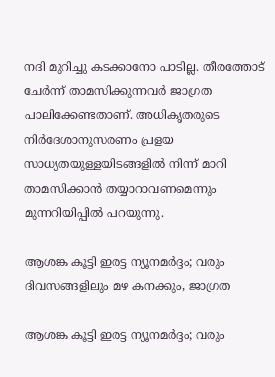നദി മുറിച്ചു കടക്കാനോ പാടില്ല. തീരത്തോട് ചേര്‍ന്ന് താമസിക്കുന്നവര്‍ ജാഗ്രത പാലിക്കേണ്ടതാണ്. അധികൃതരുടെ നിര്‍ദേശാനുസരണം പ്രളയ സാധ്യതയുള്ളയിടങ്ങളില്‍ നിന്ന് മാറി താമസിക്കാന്‍ തയ്യാറാവണമെന്നും മുന്നറിയിപ്പില്‍ പറയുന്നു.

ആശങ്ക കൂട്ടി ഇരട്ട ന്യൂനമര്‍ദ്ദം; വരും ദിവസങ്ങളിലും മഴ കനക്കും, ജാഗ്രത

ആശങ്ക കൂട്ടി ഇരട്ട ന്യൂനമര്‍ദ്ദം; വരും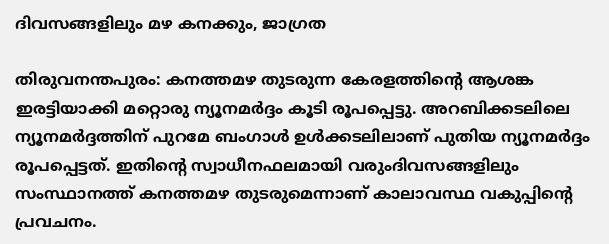ദിവസങ്ങളിലും മഴ കനക്കും, ജാഗ്രത

തിരുവനന്തപുരം: കനത്തമഴ തുടരുന്ന കേരളത്തിന്റെ ആശങ്ക ഇരട്ടിയാക്കി മറ്റൊരു ന്യൂനമര്‍ദ്ദം കൂടി രൂപപ്പെട്ടു. അറബിക്കടലിലെ ന്യൂനമര്‍ദ്ദത്തിന് പുറമേ ബംഗാള്‍ ഉള്‍ക്കടലിലാണ് പുതിയ ന്യൂനമര്‍ദ്ദം രൂപപ്പെട്ടത്. ഇതിന്റെ സ്വാധീനഫലമായി വരുംദിവസങ്ങളിലും സംസ്ഥാനത്ത് കനത്തമഴ തുടരുമെന്നാണ് കാലാവസ്ഥ വകുപ്പിന്റെ പ്രവചനം.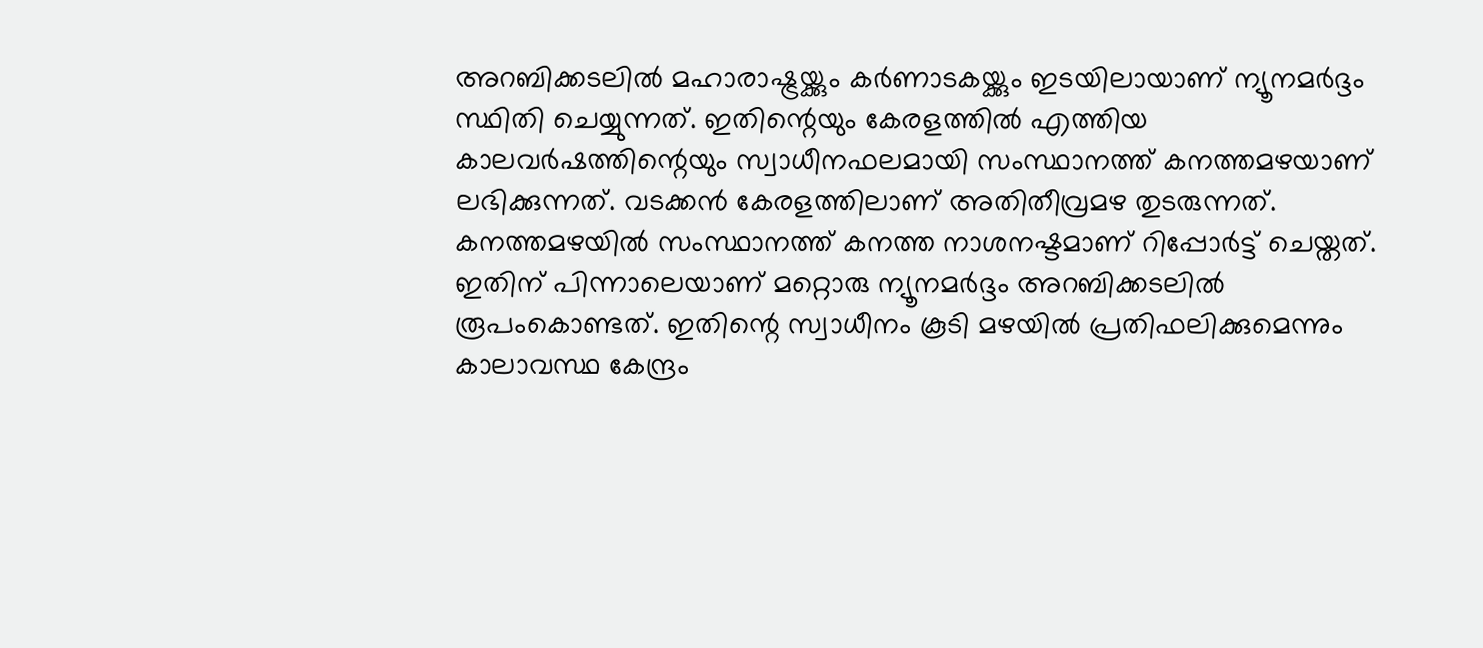അറബിക്കടലില്‍ മഹാരാഷ്ട്രയ്ക്കും കര്‍ണാടകയ്ക്കും ഇടയിലായാണ് ന്യൂനമര്‍ദ്ദം സ്ഥിതി ചെയ്യുന്നത്. ഇതിന്റെയും കേരളത്തില്‍ എത്തിയ കാലവര്‍ഷത്തിന്റെയും സ്വാധീനഫലമായി സംസ്ഥാനത്ത് കനത്തമഴയാണ് ലഭിക്കുന്നത്. വടക്കന്‍ കേരളത്തിലാണ് അതിതീവ്രമഴ തുടരുന്നത്. കനത്തമഴയില്‍ സംസ്ഥാനത്ത് കനത്ത നാശനഷ്ടമാണ് റിപ്പോര്‍ട്ട് ചെയ്തത്. ഇതിന് പിന്നാലെയാണ് മറ്റൊരു ന്യൂനമര്‍ദ്ദം അറബിക്കടലില്‍ രൂപംകൊണ്ടത്. ഇതിന്റെ സ്വാധീനം കൂടി മഴയില്‍ പ്രതിഫലിക്കുമെന്നും കാലാവസ്ഥ കേന്ദ്രം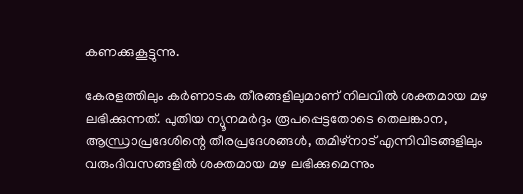കണക്കുകൂട്ടുന്നു.

കേരളത്തിലും കര്‍ണാടക തീരങ്ങളിലുമാണ് നിലവില്‍ ശക്തമായ മഴ ലഭിക്കുന്നത്. പുതിയ ന്യൂനമര്‍ദ്ദം രൂപപ്പെട്ടതോടെ തെലങ്കാന, ആന്ധ്രാപ്രദേശിന്റെ തീരപ്രദേശങ്ങള്‍, തമിഴ്‌നാട് എന്നിവിടങ്ങളിലും വരുംദിവസങ്ങളില്‍ ശക്തമായ മഴ ലഭിക്കുമെന്നും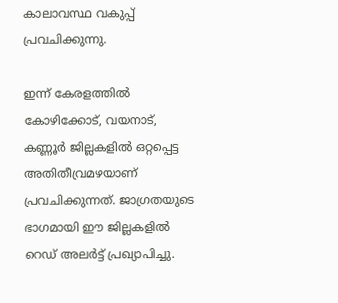കാലാവസ്ഥ വകുപ്പ് പ്രവചിക്കുന്നു.

ഇന്ന് കേരളത്തില്‍ കോഴിക്കോട്, വയനാട്, കണ്ണൂര്‍ ജില്ലകളില്‍ ഒറ്റപ്പെട്ട അതിതീവ്രമഴയാണ് പ്രവചിക്കുന്നത്. ജാഗ്രതയുടെ ഭാഗമായി ഈ ജില്ലകളില്‍ റെഡ് അലര്‍ട്ട് പ്രഖ്യാപിച്ചു.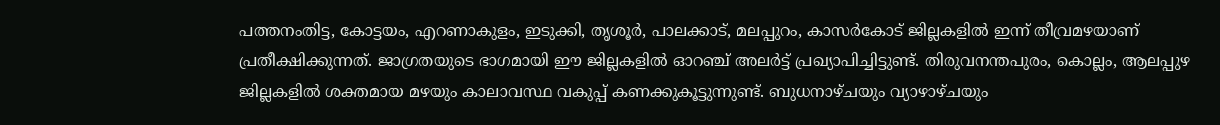പത്തനംതിട്ട, കോട്ടയം, എറണാകുളം, ഇടുക്കി, തൃശൂര്‍, പാലക്കാട്, മലപ്പുറം, കാസര്‍കോട് ജില്ലകളില്‍ ഇന്ന് തീവ്രമഴയാണ് പ്രതീക്ഷിക്കുന്നത്. ജാഗ്രതയുടെ ഭാഗമായി ഈ ജില്ലകളില്‍ ഓറഞ്ച് അലര്‍ട്ട് പ്രഖ്യാപിച്ചിട്ടുണ്ട്. തിരുവനന്തപുരം, കൊല്ലം, ആലപ്പുഴ ജില്ലകളില്‍ ശക്തമായ മഴയും കാലാവസ്ഥ വകുപ്പ് കണക്കുകൂട്ടുന്നുണ്ട്. ബുധനാഴ്ചയും വ്യാഴാഴ്ചയും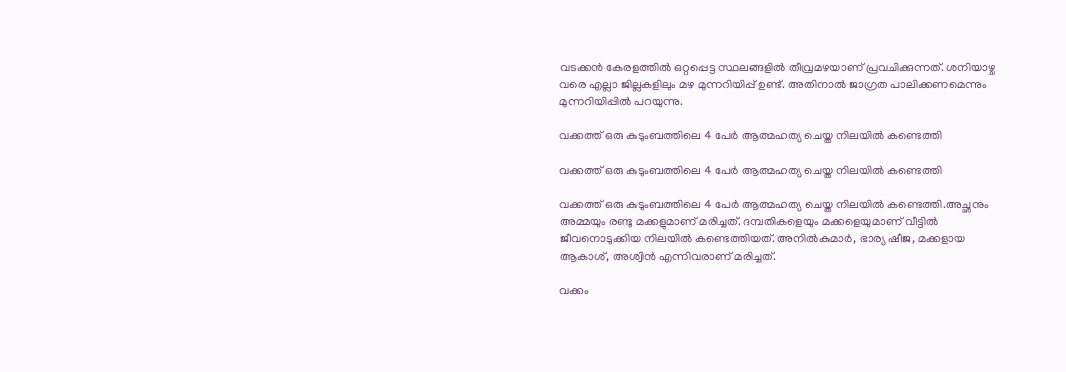വടക്കന്‍ കേരളത്തില്‍ ഒറ്റപ്പെട്ട സ്ഥലങ്ങളില്‍ തീവ്രമഴയാണ് പ്രവചിക്കുന്നത്. ശനിയാഴ്ച വരെ എല്ലാ ജില്ലകളിലും മഴ മുന്നറിയിപ്പ് ഉണ്ട്. അതിനാല്‍ ജാഗ്രത പാലിക്കണമെന്നും മുന്നറിയിപ്പില്‍ പറയുന്നു.

വക്കത്ത് ഒരു കുടുംബത്തിലെ 4 പേർ ആത്മഹത്യ ചെയ്ത നിലയിൽ കണ്ടെത്തി

വക്കത്ത് ഒരു കുടുംബത്തിലെ 4 പേർ ആത്മഹത്യ ചെയ്ത നിലയിൽ കണ്ടെത്തി

വക്കത്ത് ഒരു കുടുംബത്തിലെ 4 പേർ ആത്മഹത്യ ചെയ്ത നിലയിൽ കണ്ടെത്തി.അച്ഛനും അമ്മയും രണ്ടു മക്കളുമാണ് മരിച്ചത്. ദമ്പതികളെയും മക്കളെയുമാണ് വീട്ടിൽ ജീവനൊടുക്കിയ നിലയിൽ കണ്ടെത്തിയത്. അനിൽകുമാര്‍, ഭാര്യ ഷീജ, മക്കളായ ആകാശ്, അശ്വിൻ എന്നിവരാണ് മരിച്ചത്.

വക്കം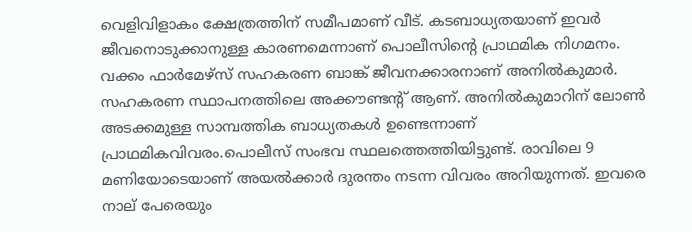വെളിവിളാകം ക്ഷേത്രത്തിന് സമീപമാണ് വീട്. കടബാധ്യതയാണ് ഇവര്‍ ജീവനൊടുക്കാനുള്ള കാരണമെന്നാണ് പൊലീസിന്‍റെ പ്രാഥമിക നിഗമനം. വക്കം ഫാർമേഴ്‌സ് സഹകരണ ബാങ്ക് ജീവനക്കാരനാണ് അനിൽകുമാർ. സഹകരണ സ്ഥാപനത്തിലെ അക്കൗണ്ടന്‍റ് ആണ്. അനിൽകുമാറിന് ലോൺ അടക്കമുള്ള സാമ്പത്തിക ബാധ്യതകൾ ഉണ്ടെന്നാണ് പ്രാഥമികവിവരം.പൊലീസ് സംഭവ സ്ഥലത്തെത്തിയിട്ടുണ്ട്. രാവിലെ 9 മണിയോടെയാണ് അയൽക്കാര്‍ ദുരന്തം നടന്ന വിവരം അറിയുന്നത്. ഇവരെ നാല് പേരെയും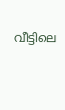വീട്ടിലെ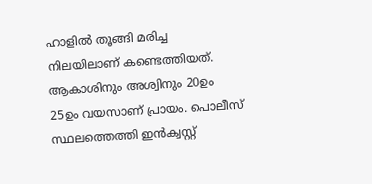ഹാളിൽ തൂങ്ങി മരിച്ച നിലയിലാണ് കണ്ടെത്തിയത്. ആകാശിനും അശ്വിനും 20ഉം 25ഉം വയസാണ് പ്രായം. പൊലീസ് സ്ഥലത്തെത്തി ഇൻക്വസ്റ്റ്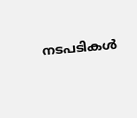നടപടികള്‍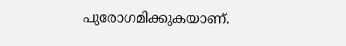പുരോഗമിക്കുകയാണ്.